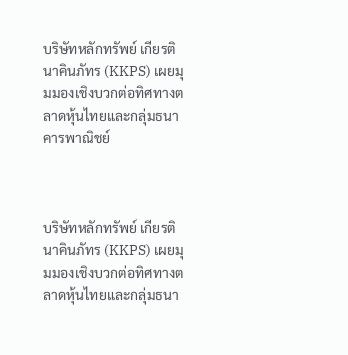บริษัทหลักทรัพย์ เกียรตินาคินภัทร (KKPS) เผยมุมมองเชิงบวกต่อทิศทางตลาดหุ้นไทยและกลุ่มธนาคารพาณิชย์



บริษัทหลักทรัพย์ เกียรตินาคินภัทร (KKPS) เผยมุมมองเชิงบวกต่อทิศทางตลาดหุ้นไทยและกลุ่มธนา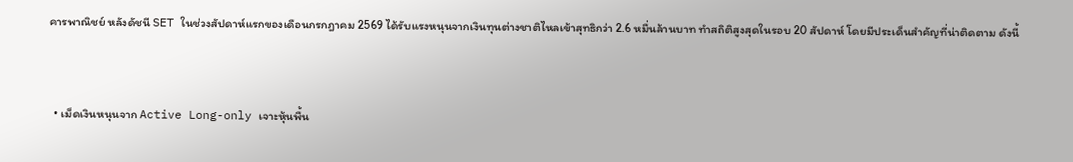คารพาณิชย์ หลังดัชนี SET ในช่วงสัปดาห์แรกของเดือนกรกฎาคม 2569 ได้รับแรงหนุนจากเงินทุนต่างชาติไหลเข้าสุทธิกว่า 2.6 หมื่นล้านบาท ทำสถิติสูงสุดในรอบ 20 สัปดาห์ โดยมีประเด็นสำคัญที่น่าติดตาม ดังนี้


  • เม็ดเงินหนุนจาก Active Long-only เจาะหุ้นพื้น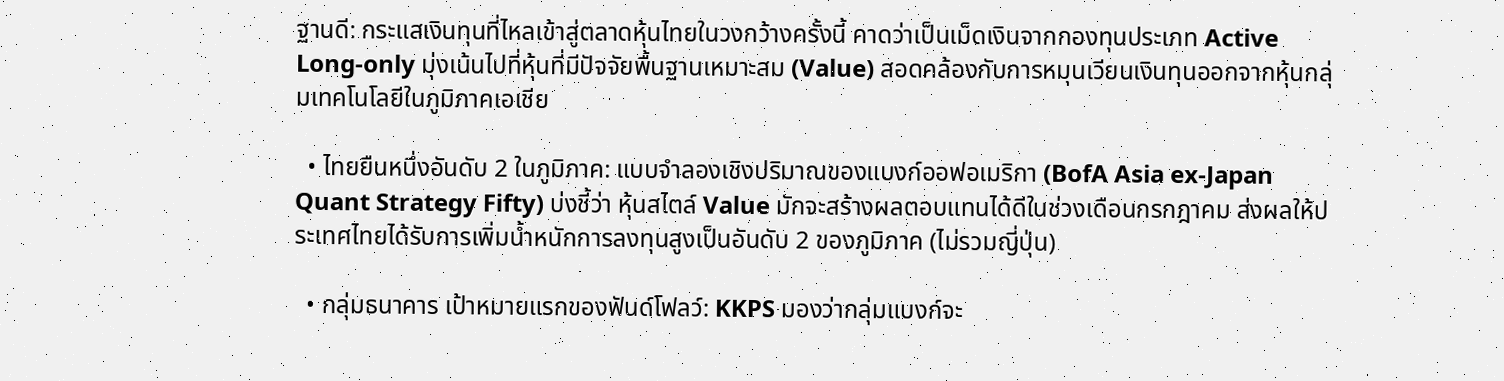ฐานดี: กระแสเงินทุนที่ไหลเข้าสู่ตลาดหุ้นไทยในวงกว้างครั้งนี้ คาดว่าเป็นเม็ดเงินจากกองทุนประเภท Active Long-only มุ่งเน้นไปที่หุ้นที่มีปัจจัยพื้นฐานเหมาะสม (Value) สอดคล้องกับการหมุนเวียนเงินทุนออกจากหุ้นกลุ่มเทคโนโลยีในภูมิภาคเอเชีย

  • ไทยยืนหนึ่งอันดับ 2 ในภูมิภาค: แบบจำลองเชิงปริมาณของแบงก์ออฟอเมริกา (BofA Asia ex-Japan Quant Strategy Fifty) บ่งชี้ว่า หุ้นสไตล์ Value มักจะสร้างผลตอบแทนได้ดีในช่วงเดือนกรกฎาคม ส่งผลให้ประเทศไทยได้รับการเพิ่มน้ำหนักการลงทุนสูงเป็นอันดับ 2 ของภูมิภาค (ไม่รวมญี่ปุ่น)

  • กลุ่มธนาคาร เป้าหมายแรกของฟันด์โฟลว์: KKPS มองว่ากลุ่มแบงก์จะ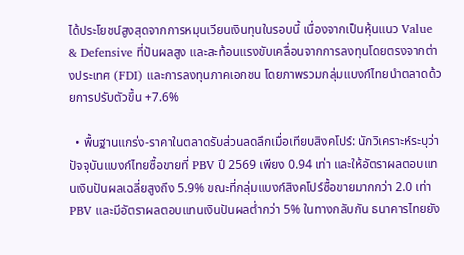ได้ประโยชน์สูงสุดจากการหมุนเวียนเงินทุนในรอบนี้ เนื่องจากเป็นหุ้นแนว Value & Defensive ที่ปันผลสูง และสะท้อนแรงขับเคลื่อนจากการลงทุนโดยตรงจากต่างประเทศ (FDI) และการลงทุนภาคเอกชน โดยภาพรวมกลุ่มแบงก์ไทยนำตลาดด้วยการปรับตัวขึ้น +7.6%

  • พื้นฐานแกร่ง-ราคาในตลาดรับส่วนลดลึกเมื่อเทียบสิงคโปร์: นักวิเคราะห์ระบุว่า ปัจจุบันแบงก์ไทยซื้อขายที่ PBV ปี 2569 เพียง 0.94 เท่า และให้อัตราผลตอบแทนเงินปันผลเฉลี่ยสูงถึง 5.9% ขณะที่กลุ่มแบงก์สิงคโปร์ซื้อขายมากกว่า 2.0 เท่า PBV และมีอัตราผลตอบแทนเงินปันผลต่ำกว่า 5% ในทางกลับกัน ธนาคารไทยยัง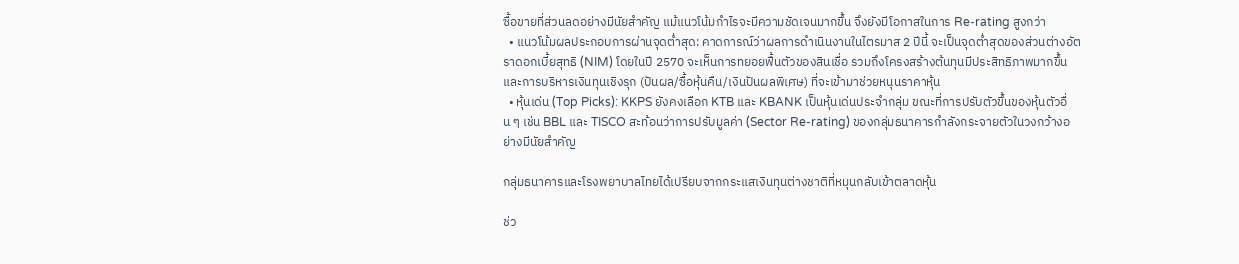ซื้อขายที่ส่วนลดอย่างมีนัยสำคัญ แม้แนวโน้มกำไรจะมีความชัดเจนมากขึ้น จึงยังมีโอกาสในการ Re-rating สูงกว่า
  • แนวโน้มผลประกอบการผ่านจุดต่ำสุด: คาดการณ์ว่าผลการดำเนินงานในไตรมาส 2 ปีนี้ จะเป็นจุดต่ำสุดของส่วนต่างอัตราดอกเบี้ยสุทธิ (NIM) โดยในปี 2570 จะเห็นการทยอยฟื้นตัวของสินเชื่อ รวมถึงโครงสร้างต้นทุนมีประสิทธิภาพมากขึ้น และการบริหารเงินทุนเชิงรุก (ปันผล/ซื้อหุ้นคืน/เงินปันผลพิเศษ) ที่จะเข้ามาช่วยหนุนราคาหุ้น
  • หุ้นเด่น (Top Picks): KKPS ยังคงเลือก KTB และ KBANK เป็นหุ้นเด่นประจำกลุ่ม ขณะที่การปรับตัวขึ้นของหุ้นตัวอื่น ๆ เช่น BBL และ TISCO สะท้อนว่าการปรับมูลค่า (Sector Re-rating) ของกลุ่มธนาคารกำลังกระจายตัวในวงกว้างอย่างมีนัยสำคัญ

กลุ่มธนาคารและโรงพยาบาลไทยได้เปรียบจากกระแสเงินทุนต่างชาติที่หมุนกลับเข้าตลาดหุ้น

ช่ว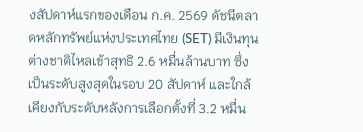งสัปดาห์แรกของเดือน ก.ค. 2569 ดัชนีตลาดหลักทรัพย์แห่งประเทศไทย (SET) มีเงินทุนต่างชาติไหลเข้าสุทธิ 2.6 หมื่นล้านบาท ซึ่งเป็นระดับสูงสุดในรอบ 20 สัปดาห์ และใกล้เคียงกับระดับหลังการเลือกตั้งที่ 3.2 หมื่น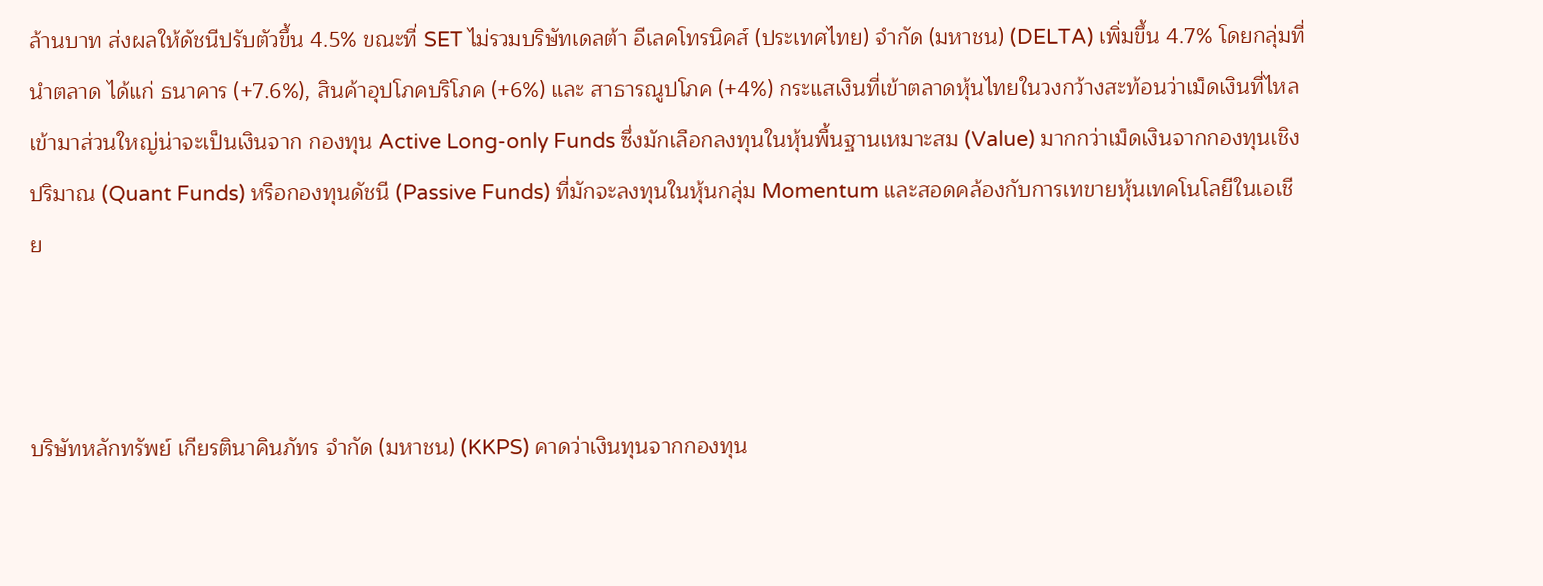ล้านบาท ส่งผลให้ดัชนีปรับตัวขึ้น 4.5% ขณะที่ SET ไม่รวมบริษัทเดลต้า อีเลคโทรนิคส์ (ประเทศไทย) จำกัด (มหาชน) (DELTA) เพิ่มขึ้น 4.7% โดยกลุ่มที่นำตลาด ได้แก่ ธนาคาร (+7.6%), สินค้าอุปโภคบริโภค (+6%) และ สาธารณูปโภค (+4%) กระแสเงินที่เข้าตลาดหุ้นไทยในวงกว้างสะท้อนว่าเม็ดเงินที่ไหลเข้ามาส่วนใหญ่น่าจะเป็นเงินจาก กองทุน Active Long-only Funds ซึ่งมักเลือกลงทุนในหุ้นพื้นฐานเหมาะสม (Value) มากกว่าเม็ดเงินจากกองทุนเชิงปริมาณ (Quant Funds) หรือกองทุนดัชนี (Passive Funds) ที่มักจะลงทุนในหุ้นกลุ่ม Momentum และสอดคล้องกับการเทขายหุ้นเทคโนโลยีในเอเชีย



บริษัทหลักทรัพย์ เกียรตินาคินภัทร จำกัด (มหาชน) (KKPS) คาดว่าเงินทุนจากกองทุน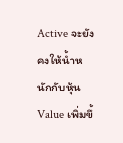Active จะยังคงให้น้ำหนักกับหุ้น Value เพิ่มขึ้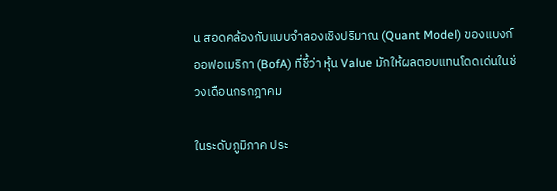น สอดคล้องกับแบบจำลองเชิงปริมาณ (Quant Model) ของแบงก์ออฟอเมริกา (BofA) ที่ชี้ว่า หุ้น Value มักให้ผลตอบแทนโดดเด่นในช่วงเดือนกรกฎาคม

ในระดับภูมิภาค ประ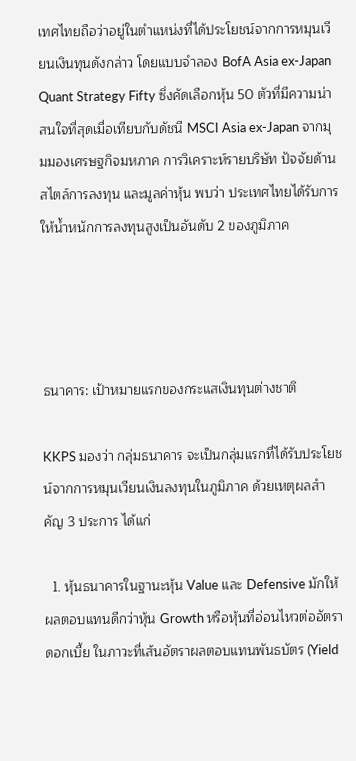เทศไทยถือว่าอยู่ในตำแหน่งที่ได้ประโยชน์จากการหมุนเวียนเงินทุนดังกล่าว โดยแบบจำลอง BofA Asia ex-Japan Quant Strategy Fifty ซึ่งคัดเลือกหุ้น 50 ตัวที่มีความน่าสนใจที่สุดเมื่อเทียบกับดัชนี MSCI Asia ex-Japan จากมุมมองเศรษฐกิจมหภาค การวิเคราะห์รายบริษัท ปัจจัยด้านสไตล์การลงทุน และมูลค่าหุ้น พบว่า ประเทศไทยได้รับการให้น้ำหนักการลงทุนสูงเป็นอันดับ 2 ของภูมิภาค




ธนาคาร: เป้าหมายแรกของกระแสเงินทุนต่างชาติ

KKPS มองว่า กลุ่มธนาคาร จะเป็นกลุ่มแรกที่ได้รับประโยชน์จากการหมุนเวียนเงินลงทุนในภูมิภาค ด้วยเหตุผลสำคัญ 3 ประการ ได้แก่

  1. หุ้นธนาคารในฐานะหุ้น Value และ Defensive มักให้ผลตอบแทนดีกว่าหุ้น Growth หรือหุ้นที่อ่อนไหวต่ออัตราดอกเบี้ย ในภาวะที่เส้นอัตราผลตอบแทนพันธบัตร (Yield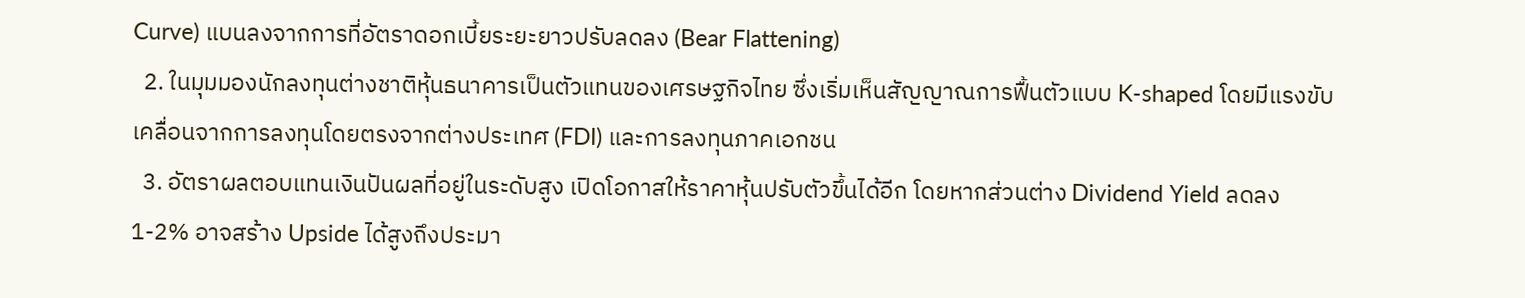Curve) แบนลงจากการที่อัตราดอกเบี้ยระยะยาวปรับลดลง (Bear Flattening)
  2. ในมุมมองนักลงทุนต่างชาติหุ้นธนาคารเป็นตัวแทนของเศรษฐกิจไทย ซึ่งเริ่มเห็นสัญญาณการฟื้นตัวแบบ K-shaped โดยมีแรงขับเคลื่อนจากการลงทุนโดยตรงจากต่างประเทศ (FDI) และการลงทุนภาคเอกชน
  3. อัตราผลตอบแทนเงินปันผลที่อยู่ในระดับสูง เปิดโอกาสให้ราคาหุ้นปรับตัวขึ้นได้อีก โดยหากส่วนต่าง Dividend Yield ลดลง 1-2% อาจสร้าง Upside ได้สูงถึงประมา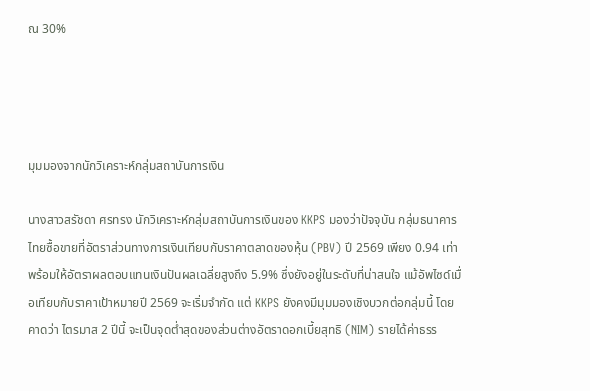ณ 30%




มุมมองจากนักวิเคราะห์กลุ่มสถาบันการเงิน

นางสาวสรัชดา ศรทรง นักวิเคราะห์กลุ่มสถาบันการเงินของ KKPS มองว่าปัจจุบัน กลุ่มธนาคารไทยซื้อขายที่อัตราส่วนทางการเงินเทียบกับราคาตลาดของหุ้น (PBV) ปี 2569 เพียง 0.94 เท่า พร้อมให้อัตราผลตอบแทนเงินปันผลเฉลี่ยสูงถึง 5.9% ซึ่งยังอยู่ในระดับที่น่าสนใจ แม้อัพไซด์เมื่อเทียบกับราคาเป้าหมายปี 2569 จะเริ่มจำกัด แต่ KKPS ยังคงมีมุมมองเชิงบวกต่อกลุ่มนี้ โดยคาดว่า ไตรมาส 2 ปีนี้ จะเป็นจุดต่ำสุดของส่วนต่างอัตราดอกเบี้ยสุทธิ (NIM) รายได้ค่าธรร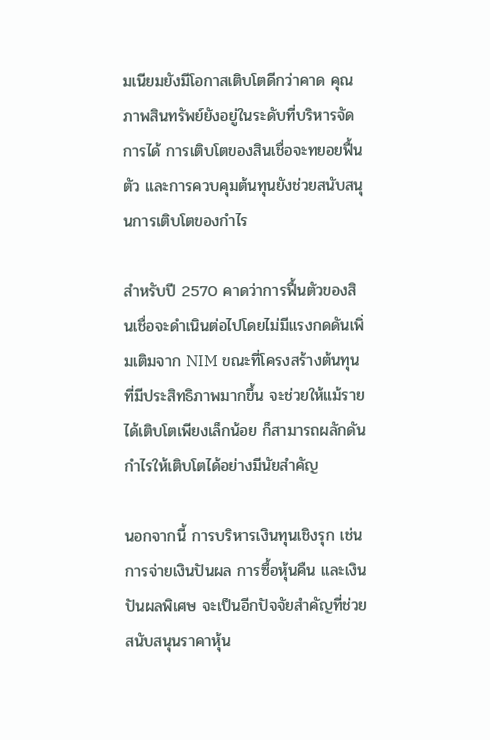มเนียมยังมีโอกาสเติบโตดีกว่าคาด คุณภาพสินทรัพย์ยังอยู่ในระดับที่บริหารจัดการได้ การเติบโตของสินเชื่อจะทยอยฟื้นตัว และการควบคุมต้นทุนยังช่วยสนับสนุนการเติบโตของกำไร

สำหรับปี 2570 คาดว่าการฟื้นตัวของสินเชื่อจะดำเนินต่อไปโดยไม่มีแรงกดดันเพิ่มเติมจาก NIM ขณะที่โครงสร้างต้นทุนที่มีประสิทธิภาพมากขึ้น จะช่วยให้แม้รายได้เติบโตเพียงเล็กน้อย ก็สามารถผลักดันกำไรให้เติบโตได้อย่างมีนัยสำคัญ

นอกจากนี้ การบริหารเงินทุนเชิงรุก เช่น การจ่ายเงินปันผล การซื้อหุ้นคืน และเงินปันผลพิเศษ จะเป็นอีกปัจจัยสำคัญที่ช่วยสนับสนุนราคาหุ้น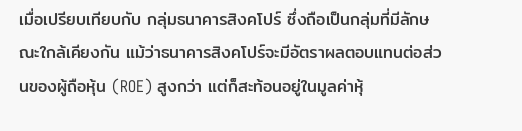เมื่อเปรียบเทียบกับ กลุ่มธนาคารสิงคโปร์ ซึ่งถือเป็นกลุ่มที่มีลักษณะใกล้เคียงกัน แม้ว่าธนาคารสิงคโปร์จะมีอัตราผลตอบแทนต่อส่วนของผู้ถือหุ้น (ROE) สูงกว่า แต่ก็สะท้อนอยู่ในมูลค่าหุ้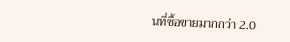นที่ซื้อขายมากกว่า 2.0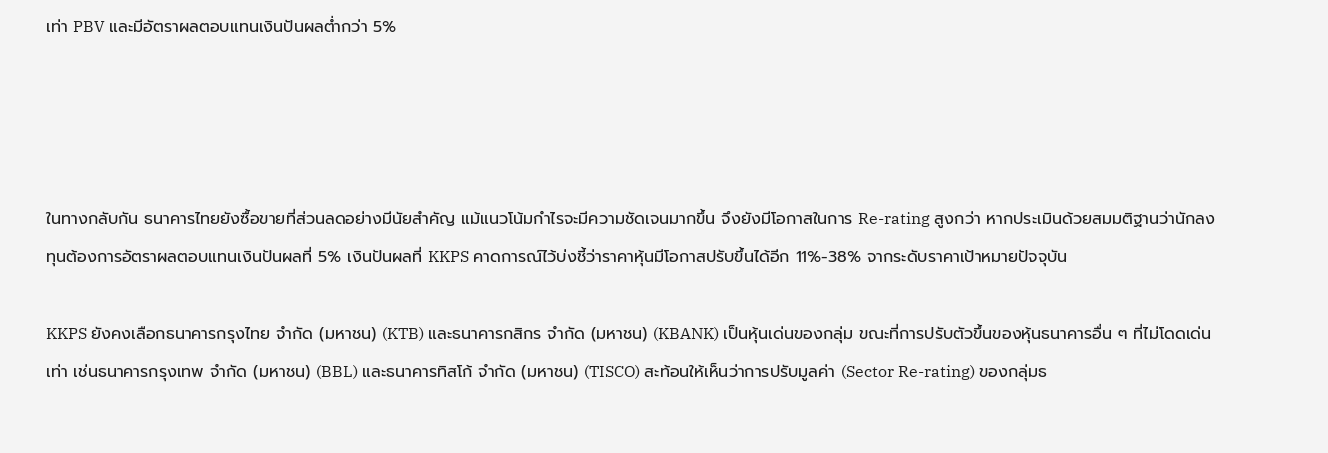เท่า PBV และมีอัตราผลตอบแทนเงินปันผลต่ำกว่า 5%




ในทางกลับกัน ธนาคารไทยยังซื้อขายที่ส่วนลดอย่างมีนัยสำคัญ แม้แนวโน้มกำไรจะมีความชัดเจนมากขึ้น จึงยังมีโอกาสในการ Re-rating สูงกว่า หากประเมินด้วยสมมติฐานว่านักลงทุนต้องการอัตราผลตอบแทนเงินปันผลที่ 5% เงินปันผลที่ KKPS คาดการณ์ไว้บ่งชี้ว่าราคาหุ้นมีโอกาสปรับขึ้นได้อีก 11%-38% จากระดับราคาเป้าหมายปัจจุบัน

KKPS ยังคงเลือกธนาคารกรุงไทย จำกัด (มหาชน) (KTB) และธนาคารกสิกร จำกัด (มหาชน) (KBANK) เป็นหุ้นเด่นของกลุ่ม ขณะที่การปรับตัวขึ้นของหุ้นธนาคารอื่น ๆ ที่ไม่โดดเด่นเท่า เช่นธนาคารกรุงเทพ จำกัด (มหาชน) (BBL) และธนาคารทิสโก้ จำกัด (มหาชน) (TISCO) สะท้อนให้เห็นว่าการปรับมูลค่า (Sector Re-rating) ของกลุ่มธ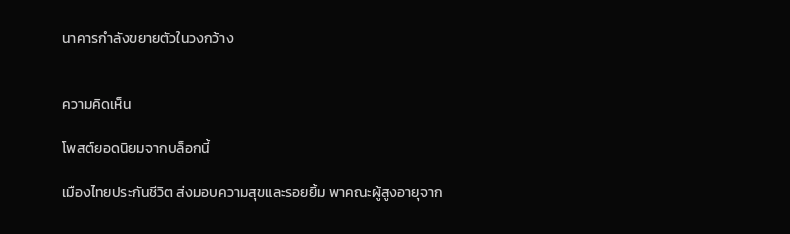นาคารกำลังขยายตัวในวงกว้าง


ความคิดเห็น

โพสต์ยอดนิยมจากบล็อกนี้

เมืองไทยประกันชีวิต ส่งมอบความสุขและรอยยิ้ม พาคณะผู้สูงอายุจาก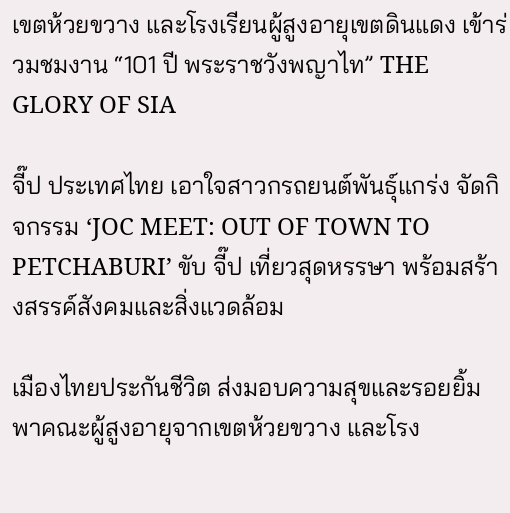เขตห้วยขวาง และโรงเรียนผู้สูงอายุเขตดินแดง เข้าร่วมชมงาน “101 ปี พระราชวังพญาไท” THE GLORY OF SIA

จี๊ป ประเทศไทย เอาใจสาวกรถยนต์พันธุ์แกร่ง จัดกิจกรรม ‘JOC MEET: OUT OF TOWN TO PETCHABURI’ ขับ จี๊ป เที่ยวสุดหรรษา พร้อมสร้างสรรค์สังคมและสิ่งแวดล้อม

เมืองไทยประกันชีวิต ส่งมอบความสุขและรอยยิ้ม พาคณะผู้สูงอายุจากเขตห้วยขวาง และโรง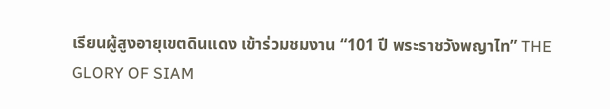เรียนผู้สูงอายุเขตดินแดง เข้าร่วมชมงาน “101 ปี พระราชวังพญาไท” THE GLORY OF SIAM